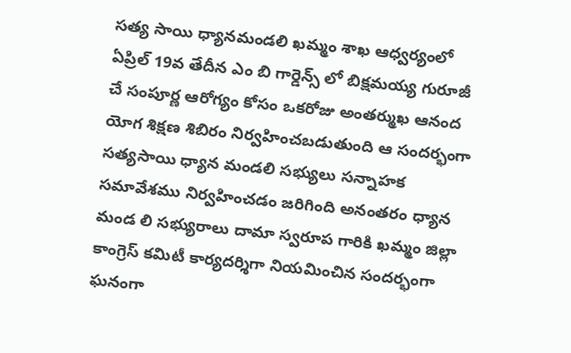సత్య సాయి ధ్యానమండలి ఖమ్మం శాఖ ఆధ్వర్యంలో ఏప్రిల్ 19వ తేదీన ఎం బి గార్డెన్స్ లో బిక్షమయ్య గురూజీ చే సంపూర్ణ ఆరోగ్యం కోసం ఒకరోజు అంతర్ముఖ ఆనంద యోగ శిక్షణ శిబిరం నిర్వహించబడుతుంది ఆ సందర్భంగా సత్యసాయి ధ్యాన మండలి సభ్యులు సన్నాహక సమావేశము నిర్వహించడం జరిగింది అనంతరం ధ్యాన మండ లి సభ్యురాలు దామా స్వరూప గారికి ఖమ్మం జిల్లా కాంగ్రెస్ కమిటీ కార్యదర్శిగా నియమించిన సందర్భంగా ఘనంగా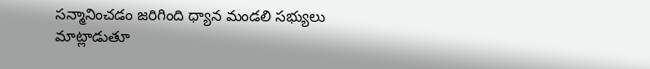సన్మానించడం జరిగింది ధ్యాన మండలి సభ్యులు మాట్లాడుతూ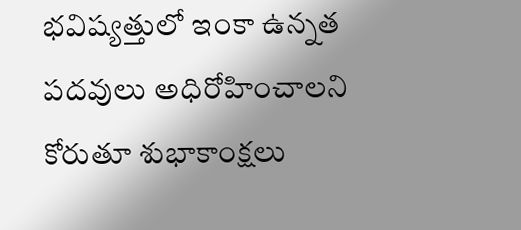భవిష్యత్తులో ఇంకా ఉన్నత పదవులు అధిరోహించాలని కోరుతూ శుభాకాంక్షలు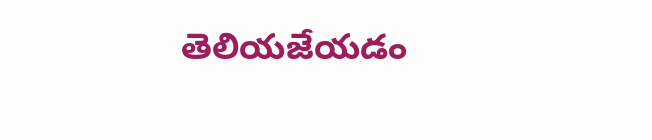తెలియజేయడం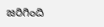జరిగింది